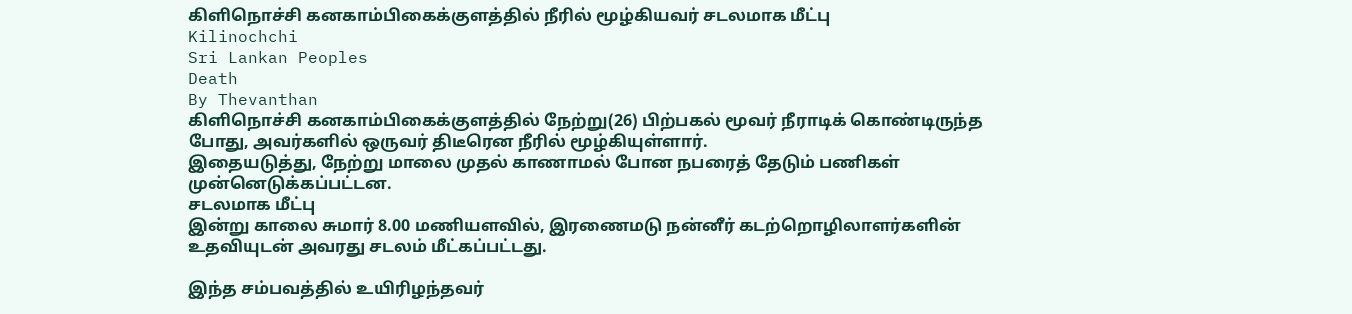கிளிநொச்சி கனகாம்பிகைக்குளத்தில் நீரில் மூழ்கியவர் சடலமாக மீட்பு
Kilinochchi
Sri Lankan Peoples
Death
By Thevanthan
கிளிநொச்சி கனகாம்பிகைக்குளத்தில் நேற்று(26) பிற்பகல் மூவர் நீராடிக் கொண்டிருந்த போது, அவர்களில் ஒருவர் திடீரென நீரில் மூழ்கியுள்ளார்.
இதையடுத்து, நேற்று மாலை முதல் காணாமல் போன நபரைத் தேடும் பணிகள் முன்னெடுக்கப்பட்டன.
சடலமாக மீட்பு
இன்று காலை சுமார் 8.00 மணியளவில், இரணைமடு நன்னீர் கடற்றொழிலாளர்களின் உதவியுடன் அவரது சடலம் மீட்கப்பட்டது.

இந்த சம்பவத்தில் உயிரிழந்தவர்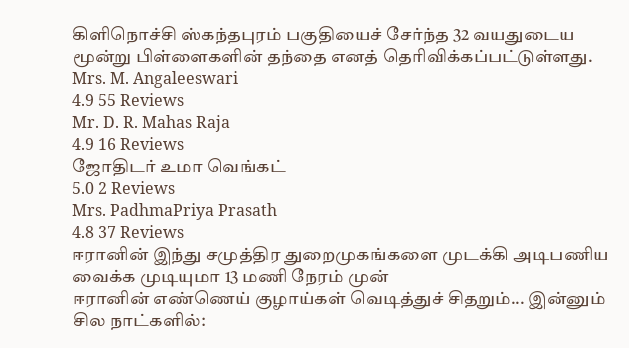கிளிநொச்சி ஸ்கந்தபுரம் பகுதியைச் சேர்ந்த 32 வயதுடைய மூன்று பிள்ளைகளின் தந்தை எனத் தெரிவிக்கப்பட்டுள்ளது.
Mrs. M. Angaleeswari
4.9 55 Reviews
Mr. D. R. Mahas Raja
4.9 16 Reviews
ஜோதிடர் உமா வெங்கட்
5.0 2 Reviews
Mrs. PadhmaPriya Prasath
4.8 37 Reviews
ஈரானின் இந்து சமுத்திர துறைமுகங்களை முடக்கி அடிபணிய வைக்க முடியுமா 13 மணி நேரம் முன்
ஈரானின் எண்ணெய் குழாய்கள் வெடித்துச் சிதறும்... இன்னும் சில நாட்களில்: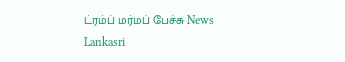ட்ரம்ப் மர்மப் பேச்சு News Lankasri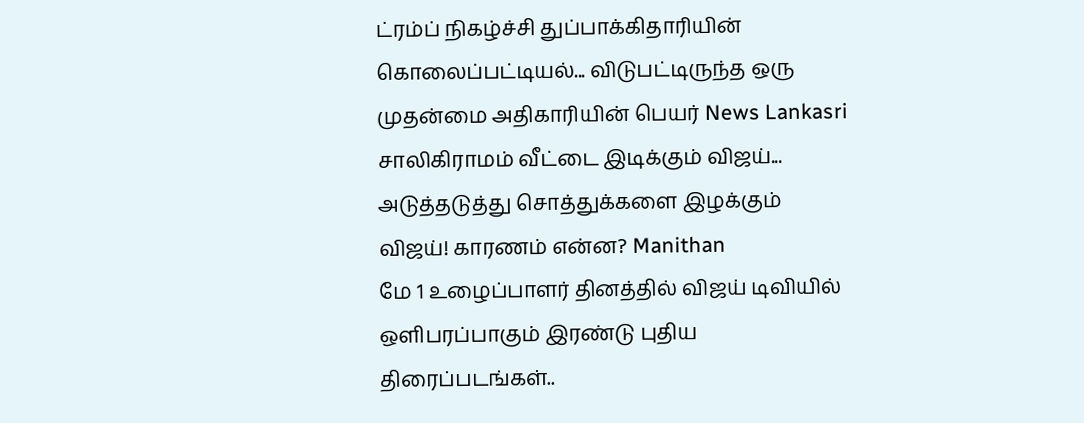ட்ரம்ப் நிகழ்ச்சி துப்பாக்கிதாரியின் கொலைப்பட்டியல்... விடுபட்டிருந்த ஒரு முதன்மை அதிகாரியின் பெயர் News Lankasri
சாலிகிராமம் வீட்டை இடிக்கும் விஜய்... அடுத்தடுத்து சொத்துக்களை இழக்கும் விஜய்! காரணம் என்ன? Manithan
மே 1 உழைப்பாளர் தினத்தில் விஜய் டிவியில் ஒளிபரப்பாகும் இரண்டு புதிய திரைப்படங்கள்..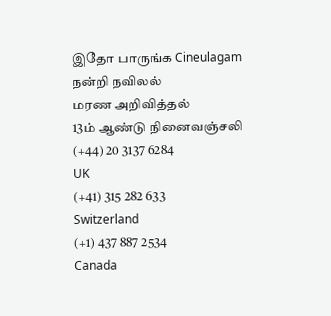இதோ பாருங்க Cineulagam
நன்றி நவிலல்
மரண அறிவித்தல்
13ம் ஆண்டு நினைவஞ்சலி
(+44) 20 3137 6284
UK
(+41) 315 282 633
Switzerland
(+1) 437 887 2534
Canada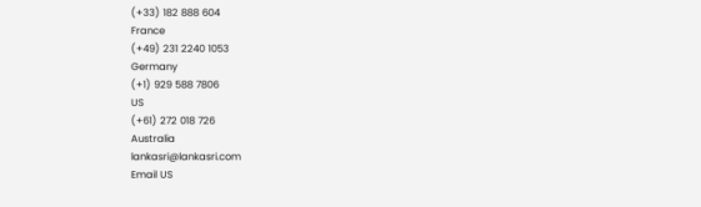(+33) 182 888 604
France
(+49) 231 2240 1053
Germany
(+1) 929 588 7806
US
(+61) 272 018 726
Australia
lankasri@lankasri.com
Email US